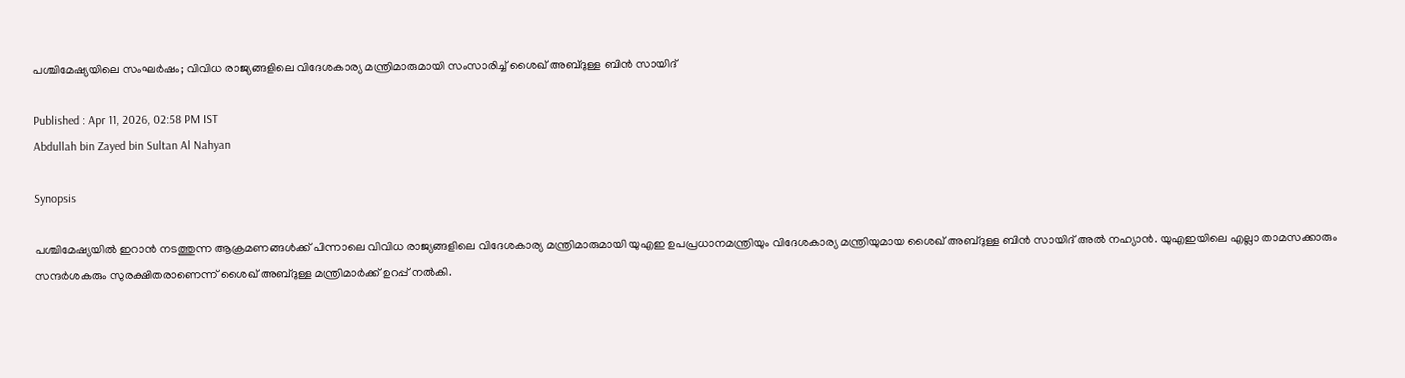പശ്ചിമേഷ്യയിലെ സംഘർഷം; വിവിധ രാജ്യങ്ങളിലെ വിദേശകാര്യ മന്ത്രിമാരുമായി സംസാരിച്ച് ശൈഖ് അബ്ദുള്ള ബിൻ സായിദ്

Published : Apr 11, 2026, 02:58 PM IST
Abdullah bin Zayed bin Sultan Al Nahyan

Synopsis

പശ്ചിമേഷ്യയിൽ ഇറാൻ നടത്തുന്ന ആക്രമണങ്ങൾക്ക് പിന്നാലെ വിവിധ രാജ്യങ്ങളിലെ വിദേശകാര്യ മന്ത്രിമാരുമായി യുഎഇ ഉപപ്രധാനമന്ത്രിയും വിദേശകാര്യ മന്ത്രിയുമായ ശൈഖ് അബ്ദുള്ള ബിൻ സായിദ് അൽ നഹ്യാൻ. യുഎഇയിലെ എല്ലാ താമസക്കാരും സന്ദർശകരും സുരക്ഷിതരാണെന്ന് ശൈഖ് അബ്ദുള്ള മന്ത്രിമാർക്ക് ഉറപ്പ് നൽകി.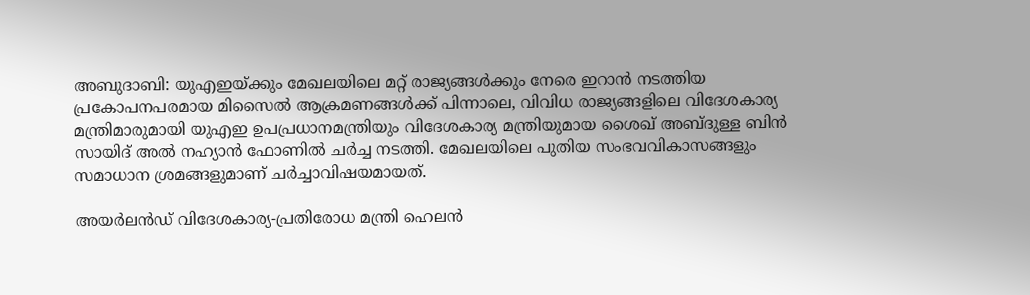അബുദാബി: യുഎഇയ്ക്കും മേഖലയിലെ മറ്റ് രാജ്യങ്ങൾക്കും നേരെ ഇറാൻ നടത്തിയ പ്രകോപനപരമായ മിസൈൽ ആക്രമണങ്ങൾക്ക് പിന്നാലെ, വിവിധ രാജ്യങ്ങളിലെ വിദേശകാര്യ മന്ത്രിമാരുമായി യുഎഇ ഉപപ്രധാനമന്ത്രിയും വിദേശകാര്യ മന്ത്രിയുമായ ശൈഖ് അബ്ദുള്ള ബിൻ സായിദ് അൽ നഹ്യാൻ ഫോണിൽ ചർച്ച നടത്തി. മേഖലയിലെ പുതിയ സംഭവവികാസങ്ങളും സമാധാന ശ്രമങ്ങളുമാണ് ചർച്ചാവിഷയമായത്.

അയർലൻഡ് വിദേശകാര്യ-പ്രതിരോധ മന്ത്രി ഹെലൻ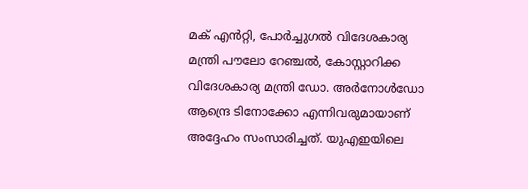മക് എൻറ്റി, പോർച്ചുഗൽ വിദേശകാര്യ മന്ത്രി പൗലോ റേഞ്ചൽ, കോസ്റ്റാറിക്ക വിദേശകാര്യ മന്ത്രി ഡോ. അർനോൾഡോ ആന്ദ്രെ ടിനോക്കോ എന്നിവരുമായാണ് അദ്ദേഹം സംസാരിച്ചത്. യുഎഇയിലെ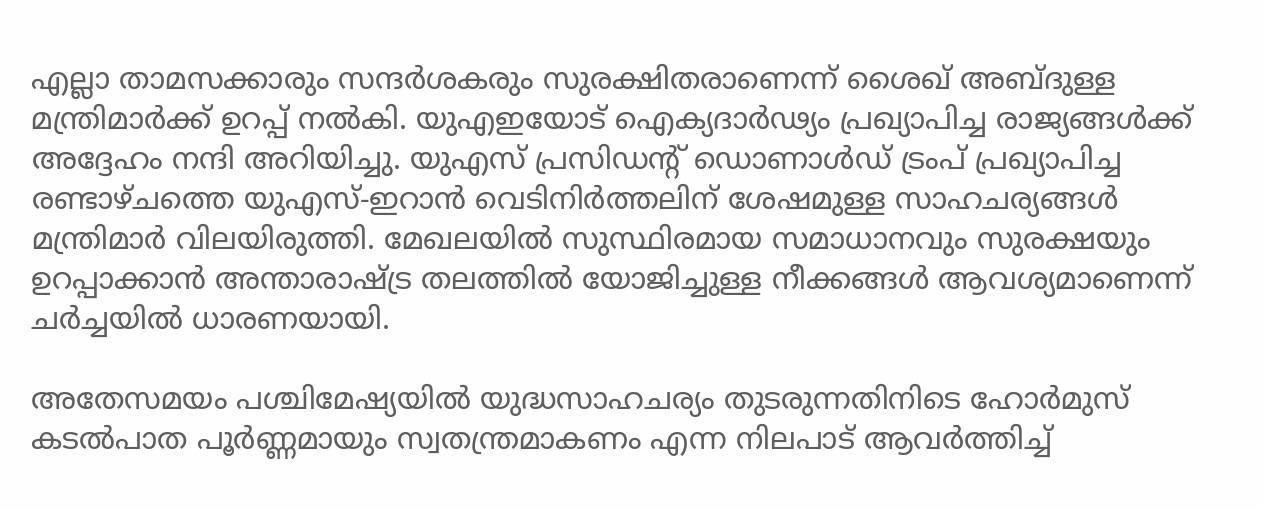എല്ലാ താമസക്കാരും സന്ദർശകരും സുരക്ഷിതരാണെന്ന് ശൈഖ് അബ്ദുള്ള മന്ത്രിമാർക്ക് ഉറപ്പ് നൽകി. യുഎഇയോട് ഐക്യദാർഢ്യം പ്രഖ്യാപിച്ച രാജ്യങ്ങൾക്ക് അദ്ദേഹം നന്ദി അറിയിച്ചു. യുഎസ് പ്രസിഡന്‍റ് ഡൊണാൾഡ് ട്രംപ് പ്രഖ്യാപിച്ച രണ്ടാഴ്ചത്തെ യുഎസ്-ഇറാൻ വെടിനിർത്തലിന് ശേഷമുള്ള സാഹചര്യങ്ങൾ മന്ത്രിമാർ വിലയിരുത്തി. മേഖലയിൽ സുസ്ഥിരമായ സമാധാനവും സുരക്ഷയും ഉറപ്പാക്കാൻ അന്താരാഷ്ട്ര തലത്തിൽ യോജിച്ചുള്ള നീക്കങ്ങൾ ആവശ്യമാണെന്ന് ചർച്ചയിൽ ധാരണയായി.

അതേസമയം പശ്ചിമേഷ്യയിൽ യുദ്ധസാഹചര്യം തുടരുന്നതിനിടെ ഹോർമുസ് കടൽപാത പൂർണ്ണമായും സ്വതന്ത്രമാകണം എന്ന നിലപാട് ആവർത്തിച്ച്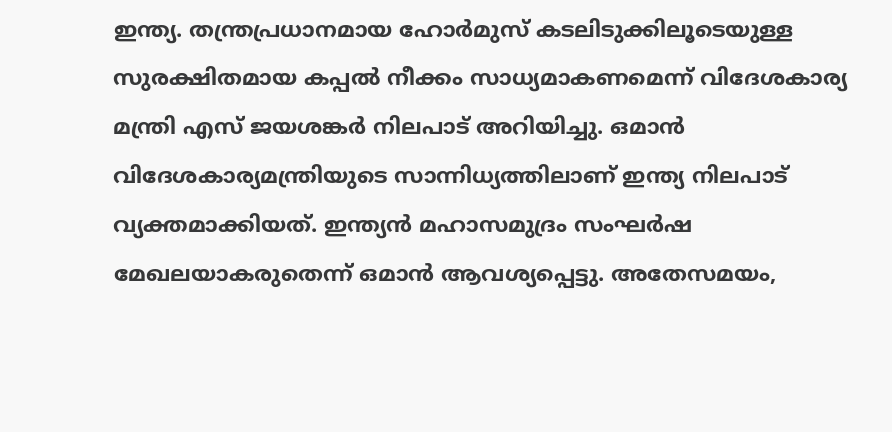ഇന്ത്യ. തന്ത്രപ്രധാനമായ ഹോർമുസ് കടലിടുക്കിലൂടെയുള്ള സുരക്ഷിതമായ കപ്പൽ നീക്കം സാധ്യമാകണമെന്ന് വിദേശകാര്യ മന്ത്രി എസ് ജയശങ്കർ നിലപാട് അറിയിച്ചു. ഒമാൻ വിദേശകാര്യമന്ത്രിയുടെ സാന്നിധ്യത്തിലാണ് ഇന്ത്യ നിലപാട് വ്യക്തമാക്കിയത്. ഇന്ത്യൻ മഹാസമുദ്രം സംഘർഷ മേഖലയാകരുതെന്ന് ഒമാൻ ആവശ്യപ്പെട്ടു. അതേസമയം,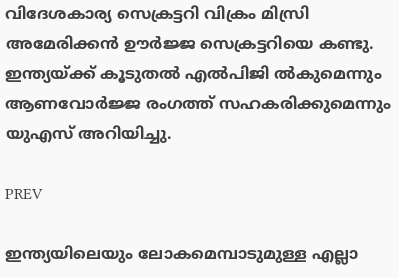വിദേശകാര്യ സെക്രട്ടറി വിക്രം മിസ്രി അമേരിക്കൻ ഊർജ്ജ സെക്രട്ടറിയെ കണ്ടു. ഇന്ത്യയ്ക്ക് കൂടുതൽ എൽപിജി ൽകുമെന്നും ആണവോർജ്ജ രംഗത്ത് സഹകരിക്കുമെന്നും യുഎസ് അറിയിച്ചു.

PREV

ഇന്ത്യയിലെയും ലോകമെമ്പാടുമുള്ള എല്ലാ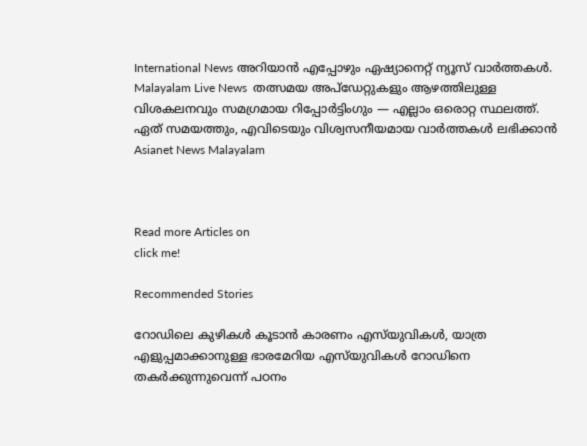International News അറിയാൻ എപ്പോഴും ഏഷ്യാനെറ്റ് ന്യൂസ് വാർത്തകൾ. Malayalam Live News  തത്സമയ അപ്‌ഡേറ്റുകളും ആഴത്തിലുള്ള വിശകലനവും സമഗ്രമായ റിപ്പോർട്ടിംഗും — എല്ലാം ഒരൊറ്റ സ്ഥലത്ത്. ഏത് സമയത്തും, എവിടെയും വിശ്വസനീയമായ വാർത്തകൾ ലഭിക്കാൻ Asianet News Malayalam



Read more Articles on
click me!

Recommended Stories

റോഡിലെ കുഴികൾ കൂടാൻ കാരണം എസ്‌യുവികൾ, യാത്ര എളുപ്പമാക്കാനുള്ള ഭാരമേറിയ എസ്‌യുവികൾ റോഡിനെ തകർക്കുന്നുവെന്ന് പഠനം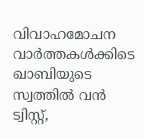വിവാഹമോചന വാർത്തകൾക്കിടെ ഖാബിയുടെ സ്വത്തിൽ വൻ ട്വിസ്റ്റ്,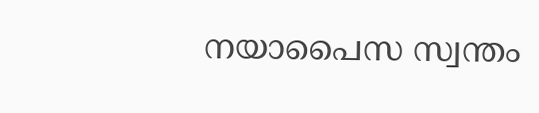നയാപൈസ സ്വന്തം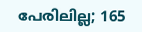പേരിലില്ല; 165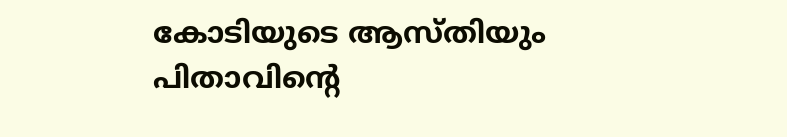കോടിയുടെ ആസ്തിയും പിതാവിന്‍റെ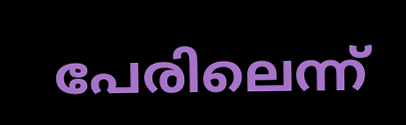പേരിലെന്ന്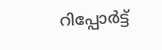റിപ്പോർട്ട്